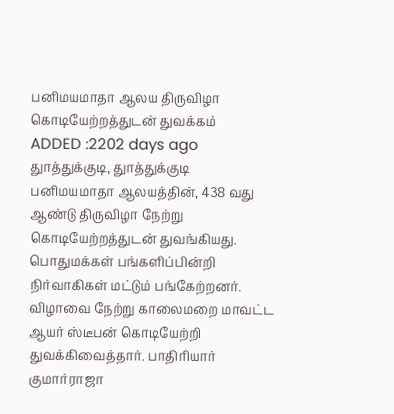பனிமயமாதா ஆலய திருவிழா கொடியேற்றத்துடன் துவக்கம்
ADDED :2202 days ago
துாத்துக்குடி, துாத்துக்குடி பனிமயமாதா ஆலயத்தின், 438 வது ஆண்டு திருவிழா நேற்று கொடியேற்றத்துடன் துவங்கியது. பொதுமக்கள் பங்களிப்பின்றி நிர்வாகிகள் மட்டும் பங்கேற்றனர். விழாவை நேற்று காலைமறை மாவட்ட ஆயர் ஸ்டீபன் கொடியேற்றி துவக்கிவைத்தார். பாதிரியார் குமார்ராஜா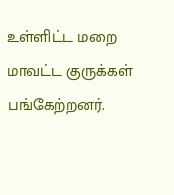உள்ளிட்ட மறை மாவட்ட குருக்கள் பங்கேற்றனர்.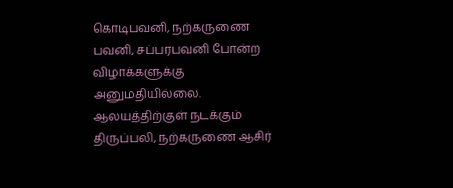கொடிபவனி, நற்கருணை பவனி, சப்பரபவனி போன்ற விழாக்களுக்கு அனுமதியில்லை. ஆலயத்திற்குள் நடக்கும் திருப்பலி, நற்கருணை ஆசிர்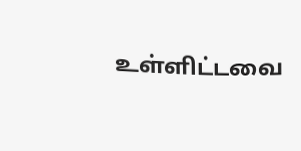உள்ளிட்டவை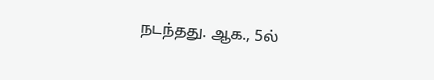நடந்தது. ஆக., 5ல்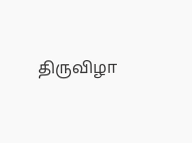திருவிழா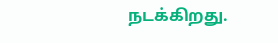நடக்கிறது.